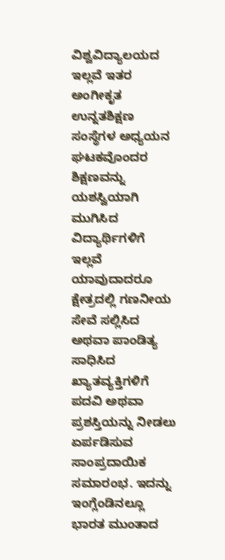ವಿಶ್ವವಿದ್ಯಾಲಯದ ಇಲ್ಲವೆ ಇತರ ಅಂಗೀಕೃತ ಉನ್ನತಶಿಕ್ಷಣ ಸಂಸ್ಥೆಗಳ ಅಧ್ಯಯನ ಘಟಕವೊಂದರ ಶಿಕ್ಷಣವನ್ನು ಯಶಸ್ವಿಯಾಗಿ ಮುಗಿಸಿದ ವಿದ್ಯಾರ್ಥಿಗಳಿಗೆ ಇಲ್ಲವೆ ಯಾವುದಾದರೂ ಕ್ಷೇತ್ರದಲ್ಲಿ ಗಣನೀಯ ಸೇವೆ ಸಲ್ಲಿಸಿದ ಅಥವಾ ಪಾಂಡಿತ್ಯ ಸಾಧಿಸಿದ ಖ್ಯಾತವ್ಯಕ್ತಿಗಳಿಗೆ ಪದವಿ ಅಥವಾ ಪ್ರಶಸ್ತಿಯನ್ನು ನೀಡಲು ಏರ್ಪಡಿಸುವ ಸಾಂಪ್ರದಾಯಿಕ ಸಮಾರಂಭ. ಇದನ್ನು ಇಂಗ್ಲೆಂಡಿನಲ್ಲೂ ಭಾರತ ಮುಂತಾದ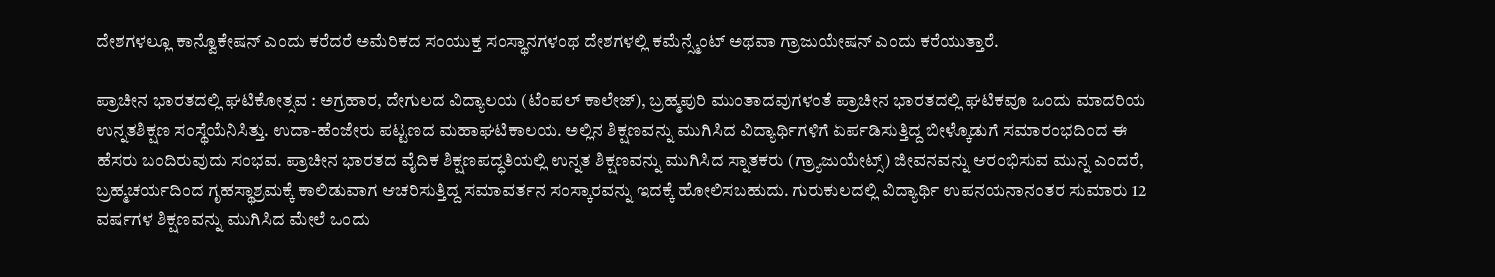ದೇಶಗಳಲ್ಲೂ ಕಾನ್ವೊಕೇಷನ್ ಎಂದು ಕರೆದರೆ ಅಮೆರಿಕದ ಸಂಯುಕ್ತ ಸಂಸ್ಥಾನಗಳಂಥ ದೇಶಗಳಲ್ಲಿ ಕಮೆನ್ಸ್ಮೆಂಟ್ ಅಥವಾ ಗ್ರಾಜುಯೇಷನ್ ಎಂದು ಕರೆಯುತ್ತಾರೆ.

ಪ್ರಾಚೀನ ಭಾರತದಲ್ಲಿ ಘಟಿಕೋತ್ಸವ : ಅಗ್ರಹಾರ, ದೇಗುಲದ ವಿದ್ಯಾಲಯ (ಟೆಂಪಲ್ ಕಾಲೇಜ್), ಬ್ರಹ್ಮಪುರಿ ಮುಂತಾದವುಗಳಂತೆ ಪ್ರಾಚೀನ ಭಾರತದಲ್ಲಿ ಘಟಿಕವೂ ಒಂದು ಮಾದರಿಯ ಉನ್ನತಶಿಕ್ಷಣ ಸಂಸ್ಥೆಯೆನಿಸಿತ್ತು. ಉದಾ-ಹೆಂಜೇರು ಪಟ್ಟಣದ ಮಹಾಘಟಿಕಾಲಯ. ಅಲ್ಲಿನ ಶಿಕ್ಷಣವನ್ನು ಮುಗಿಸಿದ ವಿದ್ಯಾರ್ಥಿಗಳಿಗೆ ಏರ್ಪಡಿಸುತ್ತಿದ್ದ ಬೀಳ್ಕೊಡುಗೆ ಸಮಾರಂಭದಿಂದ ಈ ಹೆಸರು ಬಂದಿರುವುದು ಸಂಭವ. ಪ್ರಾಚೀನ ಭಾರತದ ವೈದಿಕ ಶಿಕ್ಷಣಪದ್ಧತಿಯಲ್ಲಿ ಉನ್ನತ ಶಿಕ್ಷಣವನ್ನು ಮುಗಿಸಿದ ಸ್ನಾತಕರು (ಗ್ರ್ಯಾಜುಯೇಟ್ಸ್) ಜೀವನವನ್ನು ಆರಂಭಿಸುವ ಮುನ್ನ ಎಂದರೆ, ಬ್ರಹ್ಮಚರ್ಯದಿಂದ ಗೃಹಸ್ಥಾಶ್ರಮಕ್ಕೆ ಕಾಲಿಡುವಾಗ ಆಚರಿಸುತ್ತಿದ್ದ ಸಮಾವರ್ತನ ಸಂಸ್ಕಾರವನ್ನು ಇದಕ್ಕೆ ಹೋಲಿಸಬಹುದು. ಗುರುಕುಲದಲ್ಲಿ ವಿದ್ಯಾರ್ಥಿ ಉಪನಯನಾನಂತರ ಸುಮಾರು 12 ವರ್ಷಗಳ ಶಿಕ್ಷಣವನ್ನು ಮುಗಿಸಿದ ಮೇಲೆ ಒಂದು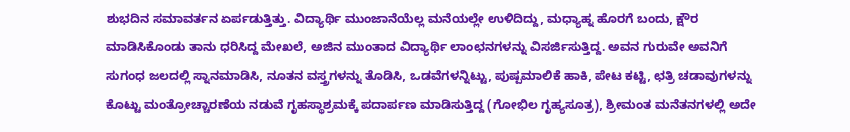ಶುಭದಿನ ಸಮಾವರ್ತನ ಏರ್ಪಡುತ್ತಿತ್ತು. ವಿದ್ಯಾರ್ಥಿ ಮುಂಜಾನೆಯೆಲ್ಲ ಮನೆಯಲ್ಲೇ ಉಳಿದಿದ್ದು, ಮಧ್ಯಾಹ್ನ ಹೊರಗೆ ಬಂದು, ಕ್ಷೌರ ಮಾಡಿಸಿಕೊಂಡು ತಾನು ಧರಿಸಿದ್ದ ಮೇಖಲೆ, ಅಜಿನ ಮುಂತಾದ ವಿದ್ಯಾರ್ಥಿ ಲಾಂಛನಗಳನ್ನು ವಿಸರ್ಜಿಸುತ್ತಿದ್ದ. ಅವನ ಗುರುವೇ ಅವನಿಗೆ ಸುಗಂಧ ಜಲದಲ್ಲಿ ಸ್ನಾನಮಾಡಿಸಿ, ನೂತನ ವಸ್ತ್ರಗಳನ್ನು ತೊಡಿಸಿ, ಒಡವೆಗಳನ್ನಿಟ್ಟು, ಪುಷ್ಪಮಾಲಿಕೆ ಹಾಕಿ, ಪೇಟ ಕಟ್ಟಿ, ಛತ್ರಿ ಚಡಾವುಗಳನ್ನು ಕೊಟ್ಟು ಮಂತ್ರೋಚ್ಚಾರಣೆಯ ನಡುವೆ ಗೃಹಸ್ಥಾಶ್ರಮಕ್ಕೆ ಪದಾರ್ಪಣ ಮಾಡಿಸುತ್ತಿದ್ದ (ಗೋಭಿಲ ಗೃಹ್ಯಸೂತ್ರ), ಶ್ರೀಮಂತ ಮನೆತನಗಳಲ್ಲಿ ಅದೇ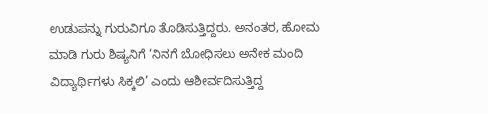ಉಡುಪನ್ನು ಗುರುವಿಗೂ ತೊಡಿಸುತ್ತಿದ್ದರು. ಅನಂತರ, ಹೋಮ ಮಾಡಿ ಗುರು ಶಿಷ್ಯನಿಗೆ ‘ನಿನಗೆ ಬೋಧಿಸಲು ಅನೇಕ ಮಂದಿ ವಿದ್ಯಾರ್ಥಿಗಳು ಸಿಕ್ಕಲಿ’ ಎಂದು ಆಶೀರ್ವದಿಸುತ್ತಿದ್ದ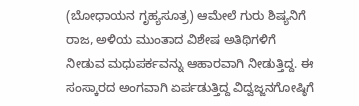(ಬೋಧಾಯನ ಗೃಹ್ಯಸೂತ್ರ) ಆಮೇಲೆ ಗುರು ಶಿಷ್ಯನಿಗೆ ರಾಜ, ಅಳಿಯ ಮುಂತಾದ ವಿಶೇಷ ಅತಿಥಿಗಳಿಗೆ ನೀಡುವ ಮಧುಪರ್ಕವನ್ನು ಆಹಾರವಾಗಿ ನೀಡುತ್ತಿದ್ದ. ಈ ಸಂಸ್ಕಾರದ ಅಂಗವಾಗಿ ಏರ್ಪಡುತ್ತಿದ್ದ ವಿದ್ವಜ್ಜನಗೋಷ್ಠಿಗೆ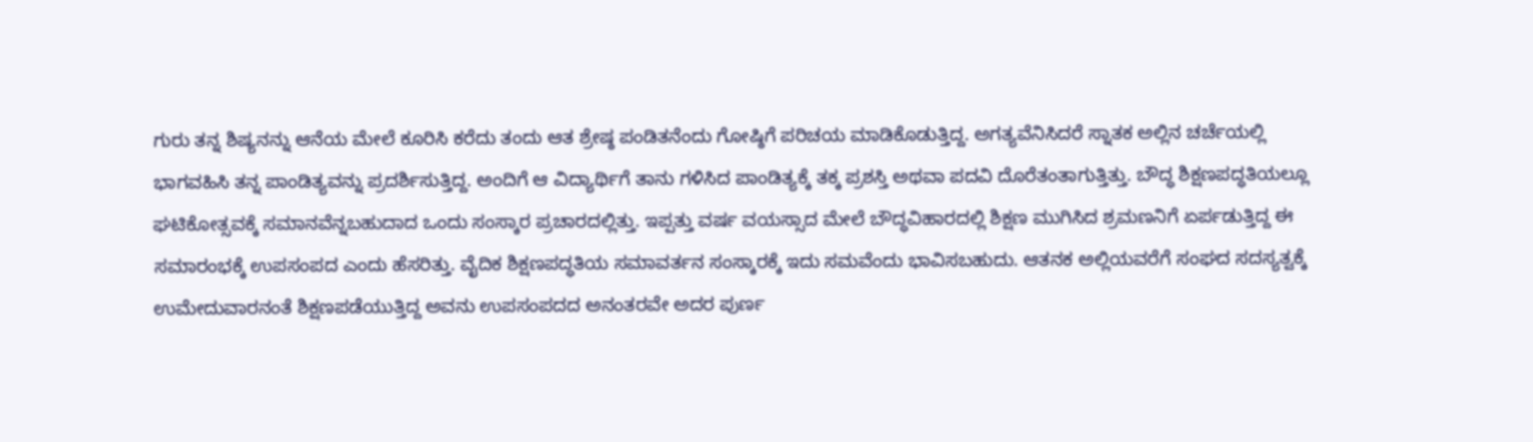ಗುರು ತನ್ನ ಶಿಷ್ಯನನ್ನು ಆನೆಯ ಮೇಲೆ ಕೂರಿಸಿ ಕರೆದು ತಂದು ಆತ ಶ್ರೇಷ್ಠ ಪಂಡಿತನೆಂದು ಗೋಷ್ಠಿಗೆ ಪರಿಚಯ ಮಾಡಿಕೊಡುತ್ತಿದ್ದ. ಅಗತ್ಯವೆನಿಸಿದರೆ ಸ್ನಾತಕ ಅಲ್ಲಿನ ಚರ್ಚೆಯಲ್ಲಿ ಭಾಗವಹಿಸಿ ತನ್ನ ಪಾಂಡಿತ್ಯವನ್ನು ಪ್ರದರ್ಶಿಸುತ್ತಿದ್ದ. ಅಂದಿಗೆ ಆ ವಿದ್ಯಾರ್ಥಿಗೆ ತಾನು ಗಳಿಸಿದ ಪಾಂಡಿತ್ಯಕ್ಕೆ ತಕ್ಕ ಪ್ರಶಸ್ತಿ ಅಥವಾ ಪದವಿ ದೊರೆತಂತಾಗುತ್ತಿತ್ತು. ಬೌದ್ಧ ಶಿಕ್ಷಣಪದ್ಧತಿಯಲ್ಲೂ ಘಟಿಕೋತ್ಸವಕ್ಕೆ ಸಮಾನವೆನ್ನಬಹುದಾದ ಒಂದು ಸಂಸ್ಕಾರ ಪ್ರಚಾರದಲ್ಲಿತ್ತು. ಇಪ್ಪತ್ತು ವರ್ಷ ವಯಸ್ಸಾದ ಮೇಲೆ ಬೌದ್ಧವಿಹಾರದಲ್ಲಿ ಶಿಕ್ಷಣ ಮುಗಿಸಿದ ಶ್ರಮಣನಿಗೆ ಏರ್ಪಡುತ್ತಿದ್ದ ಈ ಸಮಾರಂಭಕ್ಕೆ ಉಪಸಂಪದ ಎಂದು ಹೆಸರಿತ್ತು. ವೈದಿಕ ಶಿಕ್ಷಣಪದ್ಧತಿಯ ಸಮಾವರ್ತನ ಸಂಸ್ಕಾರಕ್ಕೆ ಇದು ಸಮವೆಂದು ಭಾವಿಸಬಹುದು. ಆತನಕ ಅಲ್ಲಿಯವರೆಗೆ ಸಂಘದ ಸದಸ್ಯತ್ವಕ್ಕೆ ಉಮೇದುವಾರನಂತೆ ಶಿಕ್ಷಣಪಡೆಯುತ್ತಿದ್ದ ಅವನು ಉಪಸಂಪದದ ಅನಂತರವೇ ಅದರ ಪುರ್ಣ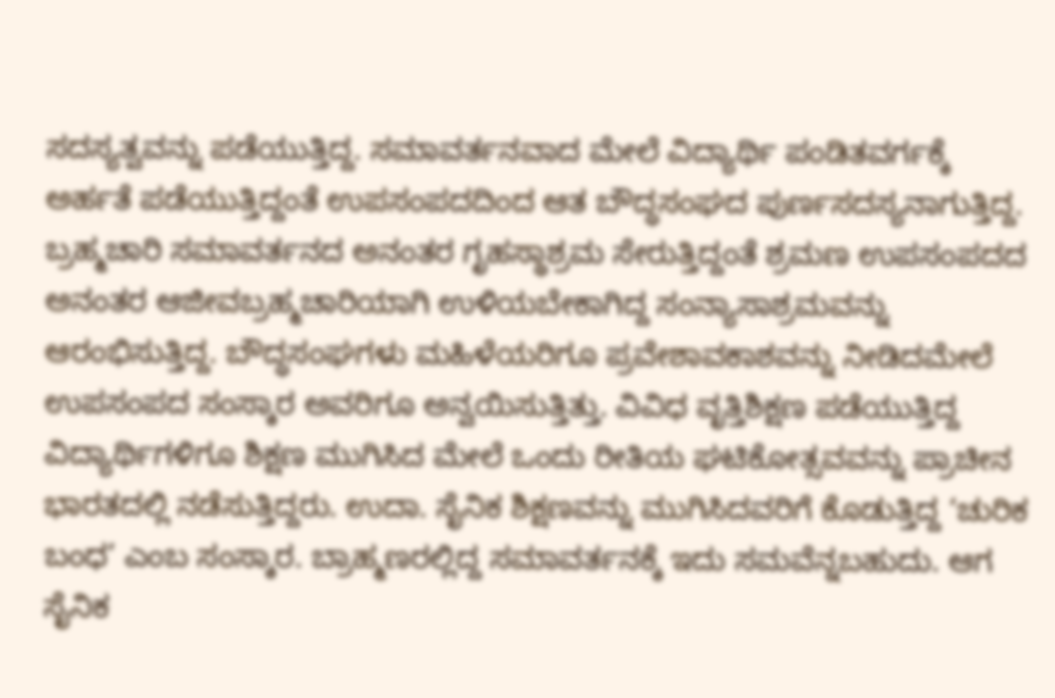ಸದಸ್ಯತ್ವವನ್ನು ಪಡೆಯುತ್ತಿದ್ದ. ಸಮಾವರ್ತನವಾದ ಮೇಲೆ ವಿದ್ಯಾರ್ಥಿ ಪಂಡಿತವರ್ಗಕ್ಕೆ ಅರ್ಹತೆ ಪಡೆಯುತ್ತಿದ್ದಂತೆ ಉಪಸಂಪದದಿಂದ ಆತ ಬೌದ್ಧಸಂಘದ ಪುರ್ಣಸದಸ್ಯನಾಗುತ್ತಿದ್ದ. ಬ್ರಹ್ಮಚಾರಿ ಸಮಾವರ್ತನದ ಅನಂತರ ಗೃಹಸ್ಥಾಶ್ರಮ ಸೇರುತ್ತಿದ್ದಂತೆ ಶ್ರಮಣ ಉಪಸಂಪದದ ಅನಂತರ ಆಜೀವಬ್ರಹ್ಮಚಾರಿಯಾಗಿ ಉಳಿಯಬೇಕಾಗಿದ್ದ ಸಂನ್ಯಾಸಾಶ್ರಮವನ್ನು ಆರಂಭಿಸುತ್ತಿದ್ದ. ಬೌದ್ಧಸಂಘಗಳು ಮಹಿಳೆಯರಿಗೂ ಪ್ರವೇಶಾವಕಾಶವನ್ನು ನೀಡಿದಮೇಲೆ ಉಪಸಂಪದ ಸಂಸ್ಕಾರ ಅವರಿಗೂ ಅನ್ವಯಿಸುತ್ತಿತ್ತು. ವಿವಿಧ ವೃತ್ತಿಶಿಕ್ಷಣ ಪಡೆಯುತ್ತಿದ್ದ ವಿದ್ಯಾರ್ಥಿಗಳಿಗೂ ಶಿಕ್ಷಣ ಮುಗಿಸಿದ ಮೇಲೆ ಒಂದು ರೀತಿಯ ಘಟಿಕೋತ್ಸವವನ್ನು ಪ್ರಾಚೀನ ಭಾರತದಲ್ಲಿ ನಡೆಸುತ್ತಿದ್ದರು. ಉದಾ. ಸೈನಿಕ ಶಿಕ್ಷಣವನ್ನು ಮುಗಿಸಿದವರಿಗೆ ಕೊಡುತ್ತಿದ್ದ ‘ಚುರಿಕ ಬಂಧ’ ಎಂಬ ಸಂಸ್ಕಾರ. ಬ್ರಾಹ್ಮಣರಲ್ಲಿದ್ದ ಸಮಾವರ್ತನಕ್ಕೆ ಇದು ಸಮವೆನ್ನಬಹುದು. ಆಗ ಸೈನಿಕ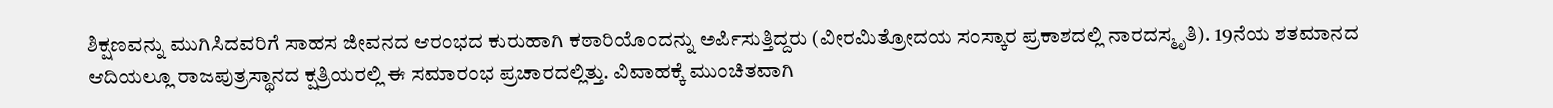ಶಿಕ್ಷಣವನ್ನು ಮುಗಿಸಿದವರಿಗೆ ಸಾಹಸ ಜೀವನದ ಆರಂಭದ ಕುರುಹಾಗಿ ಕಠಾರಿಯೊಂದನ್ನು ಅರ್ಪಿಸುತ್ತಿದ್ದರು (ವೀರಮಿತ್ರೋದಯ ಸಂಸ್ಕಾರ ಪ್ರಕಾಶದಲ್ಲಿ ನಾರದಸ್ಮೃತಿ). 19ನೆಯ ಶತಮಾನದ ಆದಿಯಲ್ಲೂ ರಾಜಪುತ್ರಸ್ಥಾನದ ಕ್ಷತ್ರಿಯರಲ್ಲಿ ಈ ಸಮಾರಂಭ ಪ್ರಚಾರದಲ್ಲಿತ್ತು. ವಿವಾಹಕ್ಕೆ ಮುಂಚಿತವಾಗಿ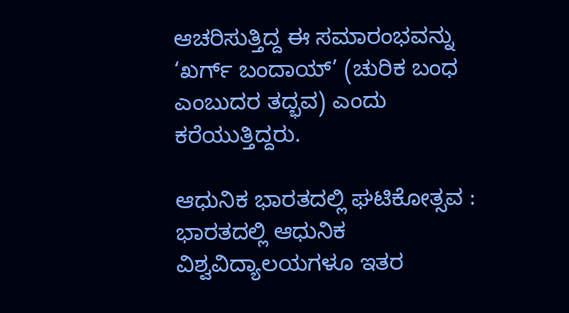ಆಚರಿಸುತ್ತಿದ್ದ ಈ ಸಮಾರಂಭವನ್ನು ‘ಖರ್ಗ್ ಬಂದಾಯ್’ (ಚುರಿಕ ಬಂಧ ಎಂಬುದರ ತದ್ಭವ) ಎಂದು ಕರೆಯುತ್ತಿದ್ದರು.

ಆಧುನಿಕ ಭಾರತದಲ್ಲಿ ಘಟಿಕೋತ್ಸವ : ಭಾರತದಲ್ಲಿ ಆಧುನಿಕ ವಿಶ್ವವಿದ್ಯಾಲಯಗಳೂ ಇತರ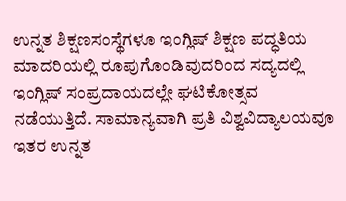ಉನ್ನತ ಶಿಕ್ಷಣಸಂಸ್ಥೆಗಳೂ ಇಂಗ್ಲಿಷ್ ಶಿಕ್ಷಣ ಪದ್ಧತಿಯ ಮಾದರಿಯಲ್ಲಿ ರೂಪುಗೊಂಡಿವುದರಿಂದ ಸದ್ಯದಲ್ಲಿ ಇಂಗ್ಲಿಷ್ ಸಂಪ್ರದಾಯದಲ್ಲೇ ಘಟಿಕೋತ್ಸವ ನಡೆಯುತ್ತಿದೆ. ಸಾಮಾನ್ಯವಾಗಿ ಪ್ರತಿ ವಿಶ್ವವಿದ್ಯಾಲಯವೂ ಇತರ ಉನ್ನತ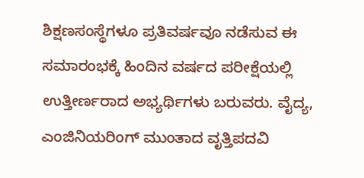ಶಿಕ್ಷಣಸಂಸ್ಥೆಗಳೂ ಪ್ರತಿವರ್ಷವೂ ನಡೆಸುವ ಈ ಸಮಾರಂಭಕ್ಕೆ ಹಿಂದಿನ ವರ್ಷದ ಪರೀಕ್ಷೆಯಲ್ಲಿ ಉತ್ತೀರ್ಣರಾದ ಅಭ್ಯರ್ಥಿಗಳು ಬರುವರು. ವೈದ್ಯ, ಎಂಜಿನಿಯರಿಂಗ್ ಮುಂತಾದ ವೃತ್ತಿಪದವಿ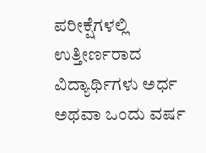ಪರೀಕ್ಷೆಗಳಲ್ಲಿ ಉತ್ತೀರ್ಣರಾದ ವಿದ್ಯಾರ್ಥಿಗಳು ಅರ್ಧ ಅಥವಾ ಒಂದು ವರ್ಷ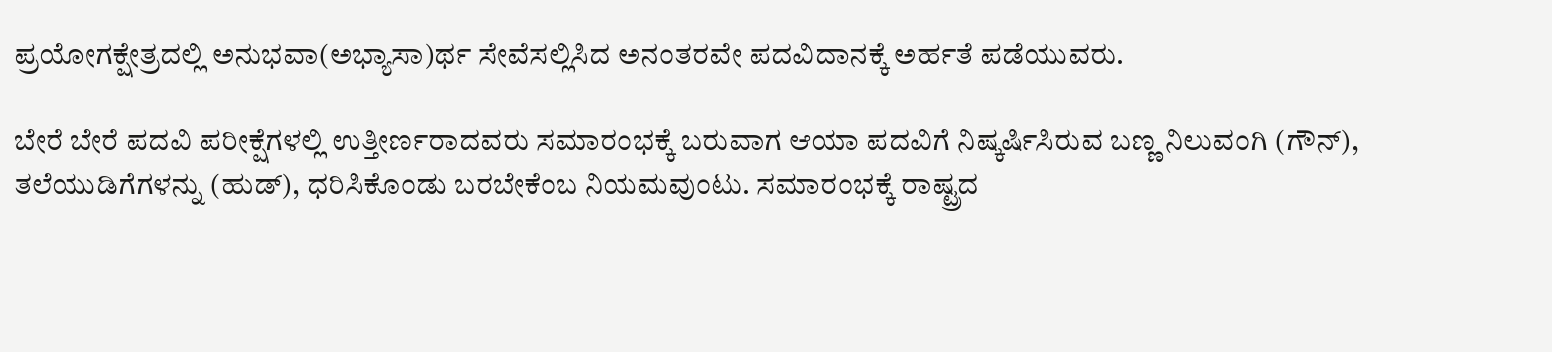ಪ್ರಯೋಗಕ್ಷೇತ್ರದಲ್ಲಿ ಅನುಭವಾ(ಅಭ್ಯಾಸಾ)ರ್ಥ ಸೇವೆಸಲ್ಲಿಸಿದ ಅನಂತರವೇ ಪದವಿದಾನಕ್ಕೆ ಅರ್ಹತೆ ಪಡೆಯುವರು.

ಬೇರೆ ಬೇರೆ ಪದವಿ ಪರೀಕ್ಷೆಗಳಲ್ಲಿ ಉತ್ತೀರ್ಣರಾದವರು ಸಮಾರಂಭಕ್ಕೆ ಬರುವಾಗ ಆಯಾ ಪದವಿಗೆ ನಿಷ್ಕರ್ಷಿಸಿರುವ ಬಣ್ಣ ನಿಲುವಂಗಿ (ಗೌನ್), ತಲೆಯುಡಿಗೆಗಳನ್ನು (ಹುಡ್), ಧರಿಸಿಕೊಂಡು ಬರಬೇಕೆಂಬ ನಿಯಮವುಂಟು. ಸಮಾರಂಭಕ್ಕೆ ರಾಷ್ಟ್ರದ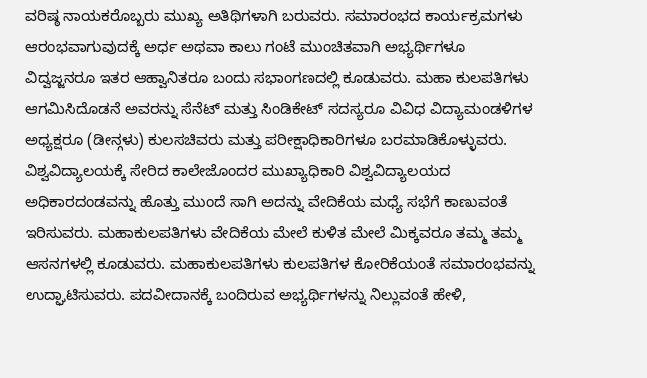ವರಿಷ್ಠ ನಾಯಕರೊಬ್ಬರು ಮುಖ್ಯ ಅತಿಥಿಗಳಾಗಿ ಬರುವರು. ಸಮಾರಂಭದ ಕಾರ್ಯಕ್ರಮಗಳು ಆರಂಭವಾಗುವುದಕ್ಕೆ ಅರ್ಧ ಅಥವಾ ಕಾಲು ಗಂಟೆ ಮುಂಚಿತವಾಗಿ ಅಭ್ಯರ್ಥಿಗಳೂ ವಿದ್ವಜ್ಜನರೂ ಇತರ ಆಹ್ವಾನಿತರೂ ಬಂದು ಸಭಾಂಗಣದಲ್ಲಿ ಕೂಡುವರು. ಮಹಾ ಕುಲಪತಿಗಳು ಆಗಮಿಸಿದೊಡನೆ ಅವರನ್ನು ಸೆನೆಟ್ ಮತ್ತು ಸಿಂಡಿಕೇಟ್ ಸದಸ್ಯರೂ ವಿವಿಧ ವಿದ್ಯಾಮಂಡಳಿಗಳ ಅಧ್ಯಕ್ಷರೂ (ಡೀನ್ಗಳು) ಕುಲಸಚಿವರು ಮತ್ತು ಪರೀಕ್ಷಾಧಿಕಾರಿಗಳೂ ಬರಮಾಡಿಕೊಳ್ಳುವರು. ವಿಶ್ವವಿದ್ಯಾಲಯಕ್ಕೆ ಸೇರಿದ ಕಾಲೇಜೊಂದರ ಮುಖ್ಯಾಧಿಕಾರಿ ವಿಶ್ವವಿದ್ಯಾಲಯದ ಅಧಿಕಾರದಂಡವನ್ನು ಹೊತ್ತು ಮುಂದೆ ಸಾಗಿ ಅದನ್ನು ವೇದಿಕೆಯ ಮಧ್ಯೆ ಸಭೆಗೆ ಕಾಣುವಂತೆ ಇರಿಸುವರು. ಮಹಾಕುಲಪತಿಗಳು ವೇದಿಕೆಯ ಮೇಲೆ ಕುಳಿತ ಮೇಲೆ ಮಿಕ್ಕವರೂ ತಮ್ಮ ತಮ್ಮ ಆಸನಗಳಲ್ಲಿ ಕೂಡುವರು. ಮಹಾಕುಲಪತಿಗಳು ಕುಲಪತಿಗಳ ಕೋರಿಕೆಯಂತೆ ಸಮಾರಂಭವನ್ನು ಉದ್ಘಾಟಿಸುವರು. ಪದವೀದಾನಕ್ಕೆ ಬಂದಿರುವ ಅಭ್ಯರ್ಥಿಗಳನ್ನು ನಿಲ್ಲುವಂತೆ ಹೇಳಿ,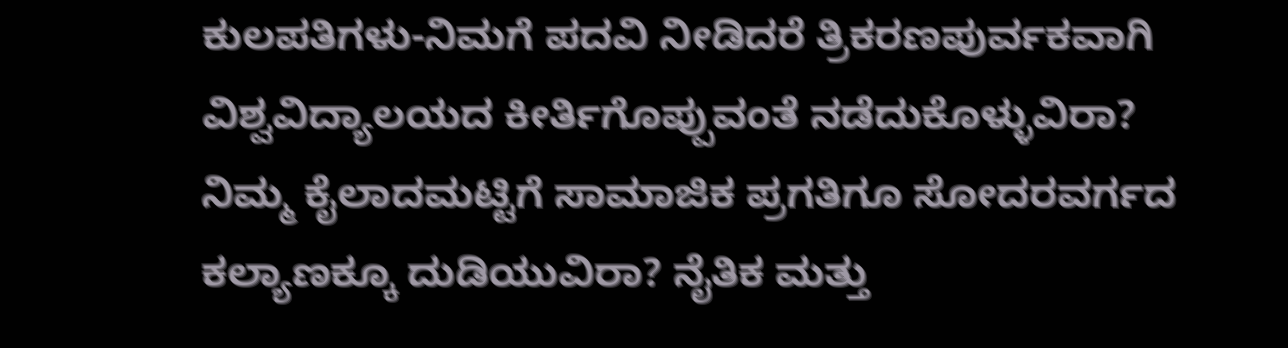ಕುಲಪತಿಗಳು-ನಿಮಗೆ ಪದವಿ ನೀಡಿದರೆ ತ್ರಿಕರಣಪುರ್ವಕವಾಗಿ ವಿಶ್ವವಿದ್ಯಾಲಯದ ಕೀರ್ತಿಗೊಪ್ಪುವಂತೆ ನಡೆದುಕೊಳ್ಳುವಿರಾ? ನಿಮ್ಮ ಕೈಲಾದಮಟ್ಟಿಗೆ ಸಾಮಾಜಿಕ ಪ್ರಗತಿಗೂ ಸೋದರವರ್ಗದ ಕಲ್ಯಾಣಕ್ಕೂ ದುಡಿಯುವಿರಾ? ನೈತಿಕ ಮತ್ತು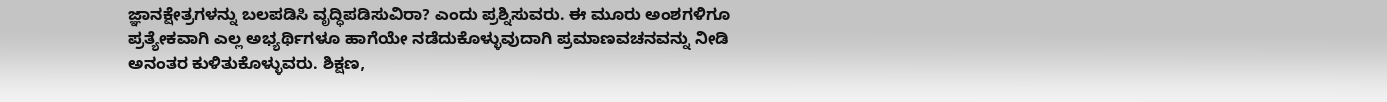ಜ್ಞಾನಕ್ಷೇತ್ರಗಳನ್ನು ಬಲಪಡಿಸಿ ವೃದ್ಧಿಪಡಿಸುವಿರಾ? ಎಂದು ಪ್ರಶ್ನಿಸುವರು. ಈ ಮೂರು ಅಂಶಗಳಿಗೂ ಪ್ರತ್ಯೇಕವಾಗಿ ಎಲ್ಲ ಅಭ್ಯರ್ಥಿಗಳೂ ಹಾಗೆಯೇ ನಡೆದುಕೊಳ್ಳುವುದಾಗಿ ಪ್ರಮಾಣವಚನವನ್ನು ನೀಡಿ ಅನಂತರ ಕುಳಿತುಕೊಳ್ಳುವರು. ಶಿಕ್ಷಣ,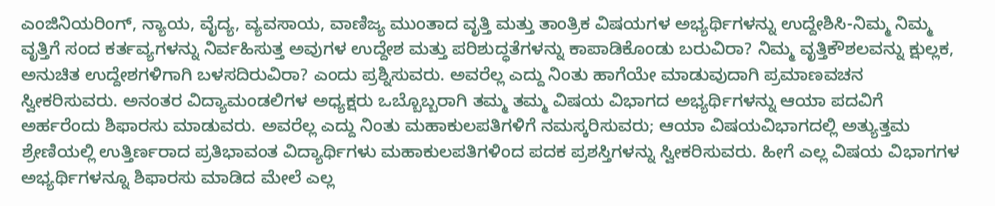ಎಂಜಿನಿಯರಿಂಗ್, ನ್ಯಾಯ, ವೈದ್ಯ, ವ್ಯವಸಾಯ, ವಾಣಿಜ್ಯ ಮುಂತಾದ ವೃತ್ತಿ ಮತ್ತು ತಾಂತ್ರಿಕ ವಿಷಯಗಳ ಅಭ್ಯರ್ಥಿಗಳನ್ನು ಉದ್ದೇಶಿಸಿ-ನಿಮ್ಮ ನಿಮ್ಮ ವೃತ್ತಿಗೆ ಸಂದ ಕರ್ತವ್ಯಗಳನ್ನು ನಿರ್ವಹಿಸುತ್ತ ಅವುಗಳ ಉದ್ದೇಶ ಮತ್ತು ಪರಿಶುದ್ಧತೆಗಳನ್ನು ಕಾಪಾಡಿಕೊಂಡು ಬರುವಿರಾ? ನಿಮ್ಮ ವೃತ್ತಿಕೌಶಲವನ್ನು ಕ್ಷುಲ್ಲಕ, ಅನುಚಿತ ಉದ್ದೇಶಗಳಿಗಾಗಿ ಬಳಸದಿರುವಿರಾ? ಎಂದು ಪ್ರಶ್ನಿಸುವರು. ಅವರೆಲ್ಲ ಎದ್ದು ನಿಂತು ಹಾಗೆಯೇ ಮಾಡುವುದಾಗಿ ಪ್ರಮಾಣವಚನ ಸ್ವೀಕರಿಸುವರು. ಅನಂತರ ವಿದ್ಯಾಮಂಡಲಿಗಳ ಅಧ್ಯಕ್ಷರು ಒಬ್ಬೊಬ್ಬರಾಗಿ ತಮ್ಮ ತಮ್ಮ ವಿಷಯ ವಿಭಾಗದ ಅಭ್ಯರ್ಥಿಗಳನ್ನು ಆಯಾ ಪದವಿಗೆ ಅರ್ಹರೆಂದು ಶಿಫಾರಸು ಮಾಡುವರು. ಅವರೆಲ್ಲ ಎದ್ದು ನಿಂತು ಮಹಾಕುಲಪತಿಗಳಿಗೆ ನಮಸ್ಕರಿಸುವರು; ಆಯಾ ವಿಷಯವಿಭಾಗದಲ್ಲಿ ಅತ್ಯುತ್ತಮ ಶ್ರೇಣಿಯಲ್ಲಿ ಉತ್ತಿರ್ಣರಾದ ಪ್ರತಿಭಾವಂತ ವಿದ್ಯಾರ್ಥಿಗಳು ಮಹಾಕುಲಪತಿಗಳಿಂದ ಪದಕ ಪ್ರಶಸ್ತಿಗಳನ್ನು ಸ್ವೀಕರಿಸುವರು. ಹೀಗೆ ಎಲ್ಲ ವಿಷಯ ವಿಭಾಗಗಳ ಅಭ್ಯರ್ಥಿಗಳನ್ನೂ ಶಿಫಾರಸು ಮಾಡಿದ ಮೇಲೆ ಎಲ್ಲ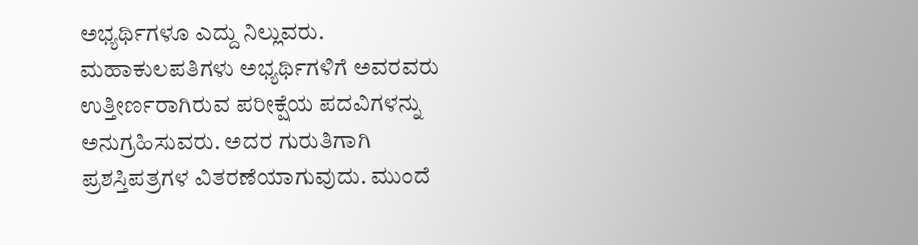ಅಭ್ಯರ್ಥಿಗಳೂ ಎದ್ದು ನಿಲ್ಲುವರು. ಮಹಾಕುಲಪತಿಗಳು ಅಭ್ಯರ್ಥಿಗಳಿಗೆ ಅವರವರು ಉತ್ತೀರ್ಣರಾಗಿರುವ ಪರೀಕ್ಷೆಯ ಪದವಿಗಳನ್ನು ಅನುಗ್ರಹಿಸುವರು. ಅದರ ಗುರುತಿಗಾಗಿ ಪ್ರಶಸ್ತಿಪತ್ರಗಳ ವಿತರಣೆಯಾಗುವುದು. ಮುಂದೆ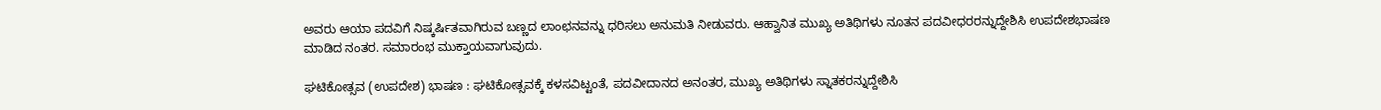ಅವರು ಆಯಾ ಪದವಿಗೆ ನಿಷ್ಕರ್ಷಿತವಾಗಿರುವ ಬಣ್ಣದ ಲಾಂಛನವನ್ನು ಧರಿಸಲು ಅನುಮತಿ ನೀಡುವರು. ಆಹ್ವಾನಿತ ಮುಖ್ಯ ಅತಿಥಿಗಳು ನೂತನ ಪದವೀಧರರನ್ನುದ್ದೇಶಿಸಿ ಉಪದೇಶಭಾಷಣ ಮಾಡಿದ ನಂತರ. ಸಮಾರಂಭ ಮುಕ್ತಾಯವಾಗುವುದು.

ಘಟಿಕೋತ್ಸವ (ಉಪದೇಶ) ಭಾಷಣ : ಘಟಿಕೋತ್ಸವಕ್ಕೆ ಕಳಸವಿಟ್ಟಂತೆ, ಪದವೀದಾನದ ಅನಂತರ, ಮುಖ್ಯ ಅತಿಥಿಗಳು ಸ್ನಾತಕರನ್ನುದ್ದೇಶಿಸಿ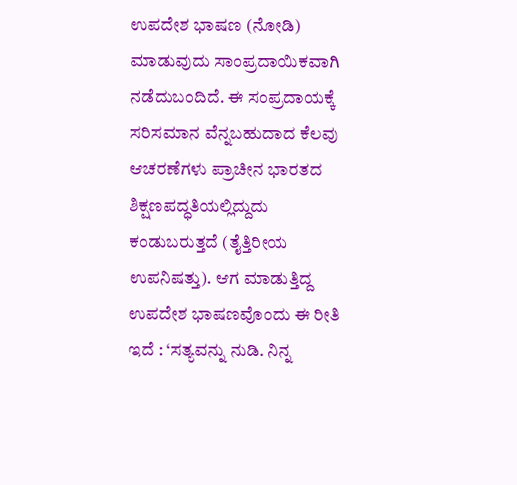ಉಪದೇಶ ಭಾಷಣ (ನೋಡಿ) ಮಾಡುವುದು ಸಾಂಪ್ರದಾಯಿಕವಾಗಿ ನಡೆದುಬಂದಿದೆ. ಈ ಸಂಪ್ರದಾಯಕ್ಕೆ ಸರಿಸಮಾನ ವೆನ್ನಬಹುದಾದ ಕೆಲವು ಆಚರಣೆಗಳು ಪ್ರಾಚೀನ ಭಾರತದ ಶಿಕ್ಷಣಪದ್ಧತಿಯಲ್ಲಿದ್ದುದು ಕಂಡುಬರುತ್ತದೆ (ತೈತ್ತಿರೀಯ ಉಪನಿಷತ್ತು). ಆಗ ಮಾಡುತ್ತಿದ್ದ ಉಪದೇಶ ಭಾಷಣವೊಂದು ಈ ರೀತಿ ಇದೆ : ‘ಸತ್ಯವನ್ನು ನುಡಿ. ನಿನ್ನ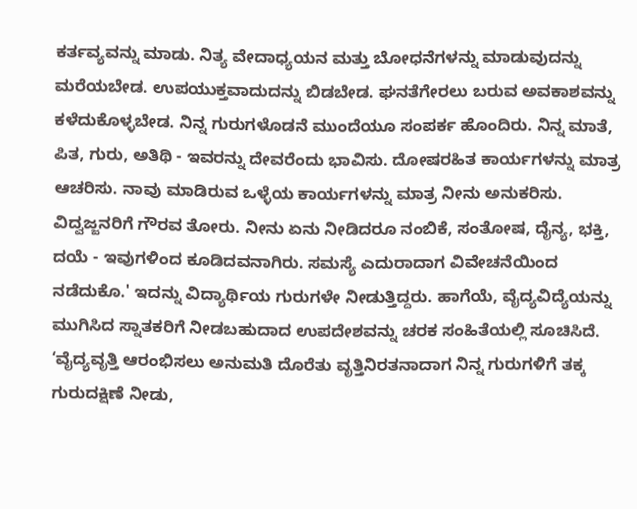ಕರ್ತವ್ಯವನ್ನು ಮಾಡು. ನಿತ್ಯ ವೇದಾಧ್ಯಯನ ಮತ್ತು ಬೋಧನೆಗಳನ್ನು ಮಾಡುವುದನ್ನು ಮರೆಯಬೇಡ. ಉಪಯುಕ್ತವಾದುದನ್ನು ಬಿಡಬೇಡ. ಘನತೆಗೇರಲು ಬರುವ ಅವಕಾಶವನ್ನು ಕಳೆದುಕೊಳ್ಳಬೇಡ. ನಿನ್ನ ಗುರುಗಳೊಡನೆ ಮುಂದೆಯೂ ಸಂಪರ್ಕ ಹೊಂದಿರು. ನಿನ್ನ ಮಾತೆ, ಪಿತ, ಗುರು, ಅತಿಥಿ - ಇವರನ್ನು ದೇವರೆಂದು ಭಾವಿಸು. ದೋಷರಹಿತ ಕಾರ್ಯಗಳನ್ನು ಮಾತ್ರ ಆಚರಿಸು. ನಾವು ಮಾಡಿರುವ ಒಳ್ಳೆಯ ಕಾರ್ಯಗಳನ್ನು ಮಾತ್ರ ನೀನು ಅನುಕರಿಸು. ವಿದ್ವಜ್ಜನರಿಗೆ ಗೌರವ ತೋರು. ನೀನು ಏನು ನೀಡಿದರೂ ನಂಬಿಕೆ, ಸಂತೋಷ, ದೈನ್ಯ, ಭಕ್ತಿ, ದಯೆ - ಇವುಗಳಿಂದ ಕೂಡಿದವನಾಗಿರು. ಸಮಸ್ಯೆ ಎದುರಾದಾಗ ವಿವೇಚನೆಯಿಂದ ನಡೆದುಕೊ.' ಇದನ್ನು ವಿದ್ಯಾರ್ಥಿಯ ಗುರುಗಳೇ ನೀಡುತ್ತಿದ್ದರು. ಹಾಗೆಯೆ, ವೈದ್ಯವಿದ್ಯೆಯನ್ನು ಮುಗಿಸಿದ ಸ್ನಾತಕರಿಗೆ ನೀಡಬಹುದಾದ ಉಪದೇಶವನ್ನು ಚರಕ ಸಂಹಿತೆಯಲ್ಲಿ ಸೂಚಿಸಿದೆ. ‘ವೈದ್ಯವೃತ್ತಿ ಆರಂಭಿಸಲು ಅನುಮತಿ ದೊರೆತು ವೃತ್ತಿನಿರತನಾದಾಗ ನಿನ್ನ ಗುರುಗಳಿಗೆ ತಕ್ಕ ಗುರುದಕ್ಷಿಣೆ ನೀಡು,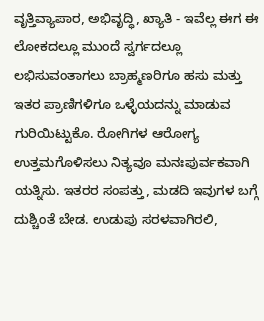ವೃತ್ತಿವ್ಯಾಪಾರ, ಅಭಿವೃದ್ಧಿ, ಖ್ಯಾತಿ - ಇವೆಲ್ಲ ಈಗ ಈ ಲೋಕದಲ್ಲೂ ಮುಂದೆ ಸ್ವರ್ಗದಲ್ಲೂ ಲಭಿಸುವಂತಾಗಲು ಬ್ರಾಹ್ಮಣರಿಗೂ ಹಸು ಮತ್ತು ಇತರ ಪ್ರಾಣಿಗಳಿಗೂ ಒಳ್ಳೆಯದನ್ನು ಮಾಡುವ ಗುರಿಯಿಟ್ಟುಕೊ. ರೋಗಿಗಳ ಆರೋಗ್ಯ ಉತ್ತಮಗೊಳಿಸಲು ನಿತ್ಯವೂ ಮನಃಪುರ್ವಕವಾಗಿ ಯತ್ನಿಸು. ಇತರರ ಸಂಪತ್ತು, ಮಡದಿ ಇವುಗಳ ಬಗ್ಗೆ ದುಶ್ಚಿಂತೆ ಬೇಡ. ಉಡುಪು ಸರಳವಾಗಿರಲಿ,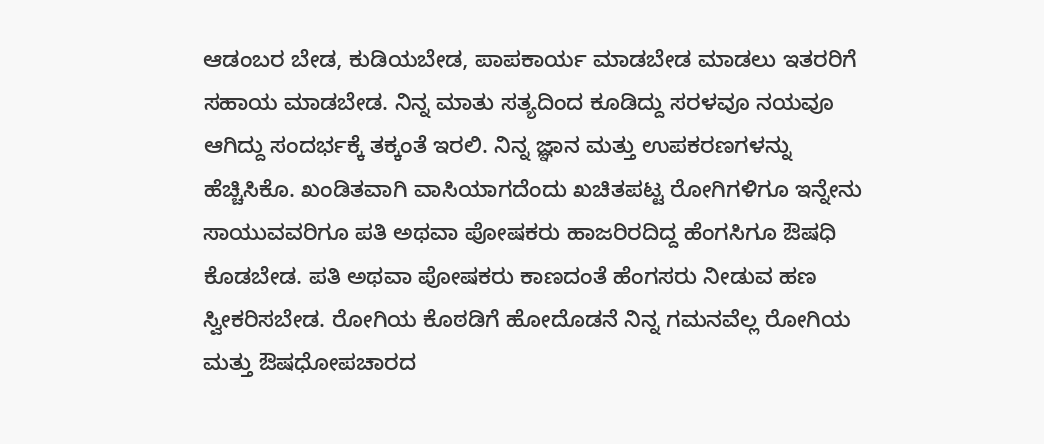ಆಡಂಬರ ಬೇಡ, ಕುಡಿಯಬೇಡ, ಪಾಪಕಾರ್ಯ ಮಾಡಬೇಡ ಮಾಡಲು ಇತರರಿಗೆ ಸಹಾಯ ಮಾಡಬೇಡ. ನಿನ್ನ ಮಾತು ಸತ್ಯದಿಂದ ಕೂಡಿದ್ದು ಸರಳವೂ ನಯವೂ ಆಗಿದ್ದು ಸಂದರ್ಭಕ್ಕೆ ತಕ್ಕಂತೆ ಇರಲಿ. ನಿನ್ನ ಜ್ಞಾನ ಮತ್ತು ಉಪಕರಣಗಳನ್ನು ಹೆಚ್ಚಿಸಿಕೊ. ಖಂಡಿತವಾಗಿ ವಾಸಿಯಾಗದೆಂದು ಖಚಿತಪಟ್ಟ ರೋಗಿಗಳಿಗೂ ಇನ್ನೇನು ಸಾಯುವವರಿಗೂ ಪತಿ ಅಥವಾ ಪೋಷಕರು ಹಾಜರಿರದಿದ್ದ ಹೆಂಗಸಿಗೂ ಔಷಧಿ ಕೊಡಬೇಡ. ಪತಿ ಅಥವಾ ಪೋಷಕರು ಕಾಣದಂತೆ ಹೆಂಗಸರು ನೀಡುವ ಹಣ ಸ್ವೀಕರಿಸಬೇಡ. ರೋಗಿಯ ಕೊಠಡಿಗೆ ಹೋದೊಡನೆ ನಿನ್ನ ಗಮನವೆಲ್ಲ ರೋಗಿಯ ಮತ್ತು ಔಷಧೋಪಚಾರದ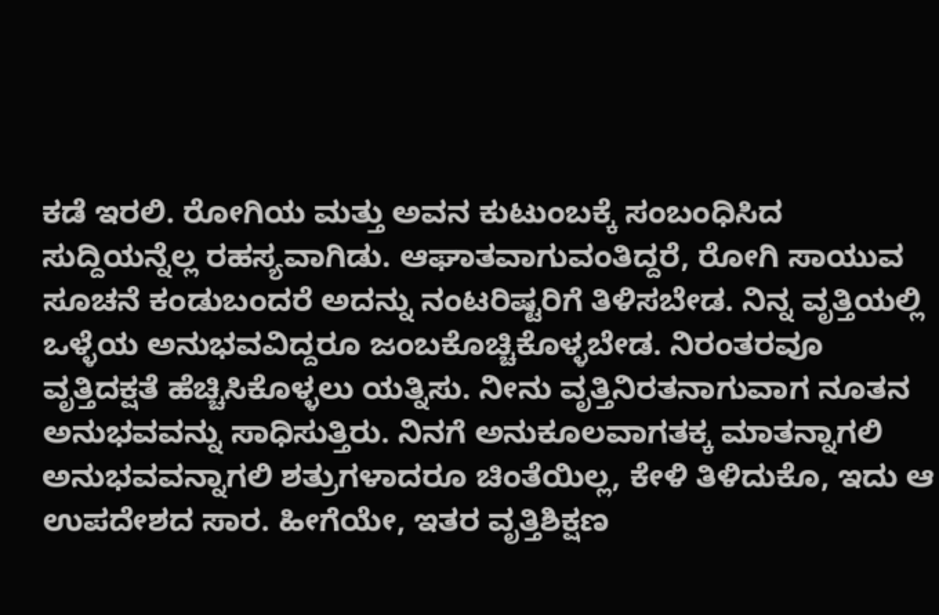ಕಡೆ ಇರಲಿ. ರೋಗಿಯ ಮತ್ತು ಅವನ ಕುಟುಂಬಕ್ಕೆ ಸಂಬಂಧಿಸಿದ ಸುದ್ದಿಯನ್ನೆಲ್ಲ ರಹಸ್ಯವಾಗಿಡು. ಆಘಾತವಾಗುವಂತಿದ್ದರೆ, ರೋಗಿ ಸಾಯುವ ಸೂಚನೆ ಕಂಡುಬಂದರೆ ಅದನ್ನು ನಂಟರಿಷ್ಟರಿಗೆ ತಿಳಿಸಬೇಡ. ನಿನ್ನ ವೃತ್ತಿಯಲ್ಲಿ ಒಳ್ಳೆಯ ಅನುಭವವಿದ್ದರೂ ಜಂಬಕೊಚ್ಚಿಕೊಳ್ಳಬೇಡ. ನಿರಂತರವೂ ವೃತ್ತಿದಕ್ಷತೆ ಹೆಚ್ಚಿಸಿಕೊಳ್ಳಲು ಯತ್ನಿಸು. ನೀನು ವೃತ್ತಿನಿರತನಾಗುವಾಗ ನೂತನ ಅನುಭವವನ್ನು ಸಾಧಿಸುತ್ತಿರು. ನಿನಗೆ ಅನುಕೂಲವಾಗತಕ್ಕ ಮಾತನ್ನಾಗಲಿ ಅನುಭವವನ್ನಾಗಲಿ ಶತ್ರುಗಳಾದರೂ ಚಿಂತೆಯಿಲ್ಲ, ಕೇಳಿ ತಿಳಿದುಕೊ, ಇದು ಆ ಉಪದೇಶದ ಸಾರ. ಹೀಗೆಯೇ, ಇತರ ವೃತ್ತಿಶಿಕ್ಷಣ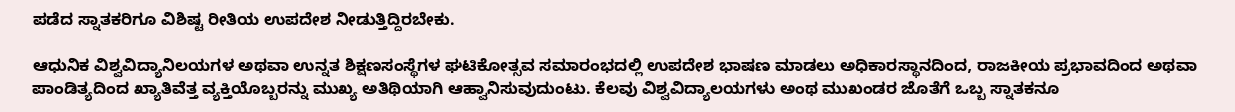ಪಡೆದ ಸ್ನಾತಕರಿಗೂ ವಿಶಿಷ್ಟ ರೀತಿಯ ಉಪದೇಶ ನೀಡುತ್ತಿದ್ದಿರಬೇಕು.

ಆಧುನಿಕ ವಿಶ್ವವಿದ್ಯಾನಿಲಯಗಳ ಅಥವಾ ಉನ್ನತ ಶಿಕ್ಷಣಸಂಸ್ಥೆಗಳ ಘಟಿಕೋತ್ಸವ ಸಮಾರಂಭದಲ್ಲಿ ಉಪದೇಶ ಭಾಷಣ ಮಾಡಲು ಅಧಿಕಾರಸ್ಥಾನದಿಂದ, ರಾಜಕೀಯ ಪ್ರಭಾವದಿಂದ ಅಥವಾ ಪಾಂಡಿತ್ಯದಿಂದ ಖ್ಯಾತಿವೆತ್ತ ವ್ಯಕ್ತಿಯೊಬ್ಬರನ್ನು ಮುಖ್ಯ ಅತಿಥಿಯಾಗಿ ಆಹ್ವಾನಿಸುವುದುಂಟು. ಕೆಲವು ವಿಶ್ವವಿದ್ಯಾಲಯಗಳು ಅಂಥ ಮುಖಂಡರ ಜೊತೆಗೆ ಒಬ್ಬ ಸ್ನಾತಕನೂ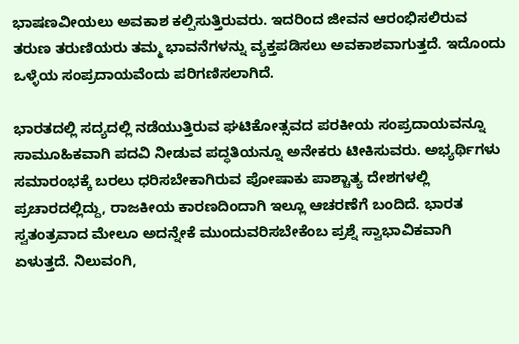ಭಾಷಣವೀಯಲು ಅವಕಾಶ ಕಲ್ಪಿಸುತ್ತಿರುವರು. ಇದರಿಂದ ಜೀವನ ಆರಂಭಿಸಲಿರುವ ತರುಣ ತರುಣಿಯರು ತಮ್ಮ ಭಾವನೆಗಳನ್ನು ವ್ಯಕ್ತಪಡಿಸಲು ಅವಕಾಶವಾಗುತ್ತದೆ. ಇದೊಂದು ಒಳ್ಳೆಯ ಸಂಪ್ರದಾಯವೆಂದು ಪರಿಗಣಿಸಲಾಗಿದೆ.

ಭಾರತದಲ್ಲಿ ಸದ್ಯದಲ್ಲಿ ನಡೆಯುತ್ತಿರುವ ಘಟಿಕೋತ್ಸವದ ಪರಕೀಯ ಸಂಪ್ರದಾಯವನ್ನೂ ಸಾಮೂಹಿಕವಾಗಿ ಪದವಿ ನೀಡುವ ಪದ್ಧತಿಯನ್ನೂ ಅನೇಕರು ಟೀಕಿಸುವರು. ಅಭ್ಯರ್ಥಿಗಳು ಸಮಾರಂಭಕ್ಕೆ ಬರಲು ಧರಿಸಬೇಕಾಗಿರುವ ಪೋಷಾಕು ಪಾಶ್ಚಾತ್ಯ ದೇಶಗಳಲ್ಲಿ ಪ್ರಚಾರದಲ್ಲಿದ್ದು, ರಾಜಕೀಯ ಕಾರಣದಿಂದಾಗಿ ಇಲ್ಲೂ ಆಚರಣೆಗೆ ಬಂದಿದೆ. ಭಾರತ ಸ್ವತಂತ್ರವಾದ ಮೇಲೂ ಅದನ್ನೇಕೆ ಮುಂದುವರಿಸಬೇಕೆಂಬ ಪ್ರಶ್ನೆ ಸ್ವಾಭಾವಿಕವಾಗಿ ಏಳುತ್ತದೆ. ನಿಲುವಂಗಿ,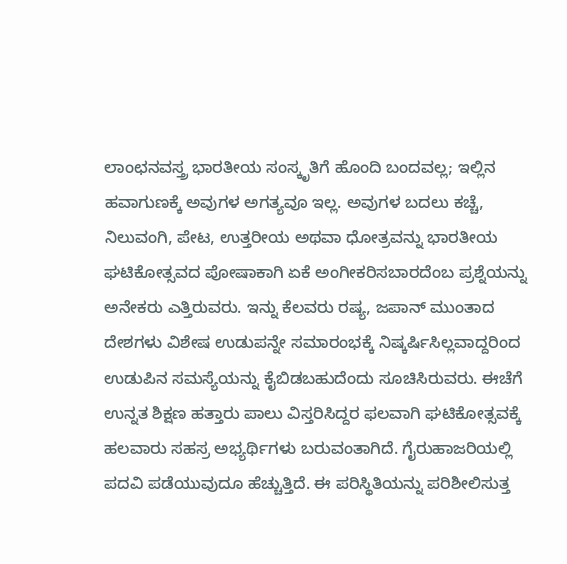ಲಾಂಛನವಸ್ತ್ರ ಭಾರತೀಯ ಸಂಸ್ಕೃತಿಗೆ ಹೊಂದಿ ಬಂದವಲ್ಲ; ಇಲ್ಲಿನ ಹವಾಗುಣಕ್ಕೆ ಅವುಗಳ ಅಗತ್ಯವೂ ಇಲ್ಲ. ಅವುಗಳ ಬದಲು ಕಚ್ಚೆ, ನಿಲುವಂಗಿ, ಪೇಟ, ಉತ್ತರೀಯ ಅಥವಾ ಧೋತ್ರವನ್ನು ಭಾರತೀಯ ಘಟಿಕೋತ್ಸವದ ಪೋಷಾಕಾಗಿ ಏಕೆ ಅಂಗೀಕರಿಸಬಾರದೆಂಬ ಪ್ರಶ್ನೆಯನ್ನು ಅನೇಕರು ಎತ್ತಿರುವರು. ಇನ್ನು ಕೆಲವರು ರಷ್ಯ, ಜಪಾನ್ ಮುಂತಾದ ದೇಶಗಳು ವಿಶೇಷ ಉಡುಪನ್ನೇ ಸಮಾರಂಭಕ್ಕೆ ನಿಷ್ಕರ್ಷಿಸಿಲ್ಲವಾದ್ದರಿಂದ ಉಡುಪಿನ ಸಮಸ್ಯೆಯನ್ನು ಕೈಬಿಡಬಹುದೆಂದು ಸೂಚಿಸಿರುವರು. ಈಚೆಗೆ ಉನ್ನತ ಶಿಕ್ಷಣ ಹತ್ತಾರು ಪಾಲು ವಿಸ್ತರಿಸಿದ್ದರ ಫಲವಾಗಿ ಘಟಿಕೋತ್ಸವಕ್ಕೆ ಹಲವಾರು ಸಹಸ್ರ ಅಭ್ಯರ್ಥಿಗಳು ಬರುವಂತಾಗಿದೆ. ಗೈರುಹಾಜರಿಯಲ್ಲಿ ಪದವಿ ಪಡೆಯುವುದೂ ಹೆಚ್ಚುತ್ತಿದೆ. ಈ ಪರಿಸ್ಥಿತಿಯನ್ನು ಪರಿಶೀಲಿಸುತ್ತ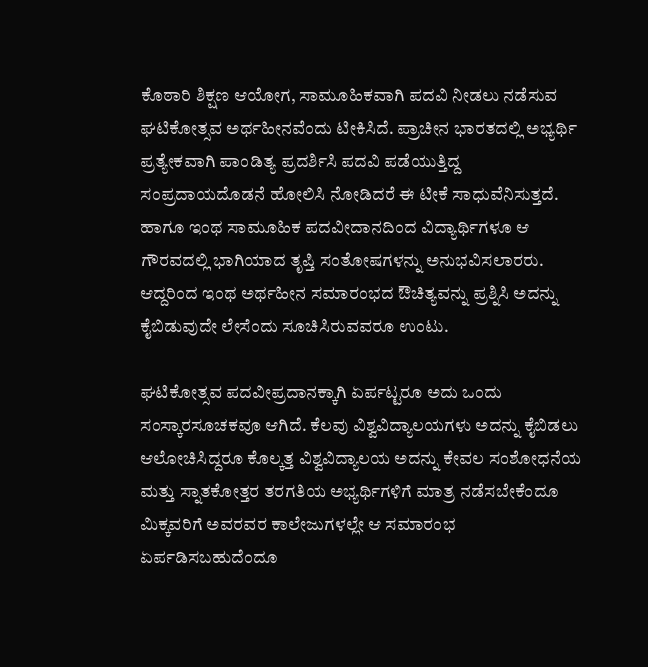ಕೊಠಾರಿ ಶಿಕ್ಷಣ ಆಯೋಗ, ಸಾಮೂಹಿಕವಾಗಿ ಪದವಿ ನೀಡಲು ನಡೆಸುವ ಘಟಿಕೋತ್ಸವ ಅರ್ಥಹೀನವೆಂದು ಟೀಕಿಸಿದೆ. ಪ್ರಾಚೀನ ಭಾರತದಲ್ಲಿ ಅಭ್ಯರ್ಥಿ ಪ್ರತ್ಯೇಕವಾಗಿ ಪಾಂಡಿತ್ಯ ಪ್ರದರ್ಶಿಸಿ ಪದವಿ ಪಡೆಯುತ್ತಿದ್ದ ಸಂಪ್ರದಾಯದೊಡನೆ ಹೋಲಿಸಿ ನೋಡಿದರೆ ಈ ಟೀಕೆ ಸಾಧುವೆನಿಸುತ್ತದೆ. ಹಾಗೂ ಇಂಥ ಸಾಮೂಹಿಕ ಪದವೀದಾನದಿಂದ ವಿದ್ಯಾರ್ಥಿಗಳೂ ಆ ಗೌರವದಲ್ಲಿ ಭಾಗಿಯಾದ ತೃಪ್ತಿ ಸಂತೋಷಗಳನ್ನು ಅನುಭವಿಸಲಾರರು. ಆದ್ದರಿಂದ ಇಂಥ ಅರ್ಥಹೀನ ಸಮಾರಂಭದ ಔಚಿತ್ಯವನ್ನು ಪ್ರಶ್ನಿಸಿ ಅದನ್ನು ಕೈಬಿಡುವುದೇ ಲೇಸೆಂದು ಸೂಚಿಸಿರುವವರೂ ಉಂಟು.

ಘಟಿಕೋತ್ಸವ ಪದವೀಪ್ರದಾನಕ್ಕಾಗಿ ಏರ್ಪಟ್ಟರೂ ಅದು ಒಂದು ಸಂಸ್ಕಾರಸೂಚಕವೂ ಆಗಿದೆ. ಕೆಲವು ವಿಶ್ವವಿದ್ಯಾಲಯಗಳು ಅದನ್ನು ಕೈಬಿಡಲು ಆಲೋಚಿಸಿದ್ದರೂ ಕೊಲ್ಕತ್ತ ವಿಶ್ವವಿದ್ಯಾಲಯ ಅದನ್ನು ಕೇವಲ ಸಂಶೋಧನೆಯ ಮತ್ತು ಸ್ನಾತಕೋತ್ತರ ತರಗತಿಯ ಅಭ್ಯರ್ಥಿಗಳಿಗೆ ಮಾತ್ರ ನಡೆಸಬೇಕೆಂದೂ ಮಿಕ್ಕವರಿಗೆ ಅವರವರ ಕಾಲೇಜುಗಳಲ್ಲೇ ಆ ಸಮಾರಂಭ ಏರ್ಪಡಿಸಬಹುದೆಂದೂ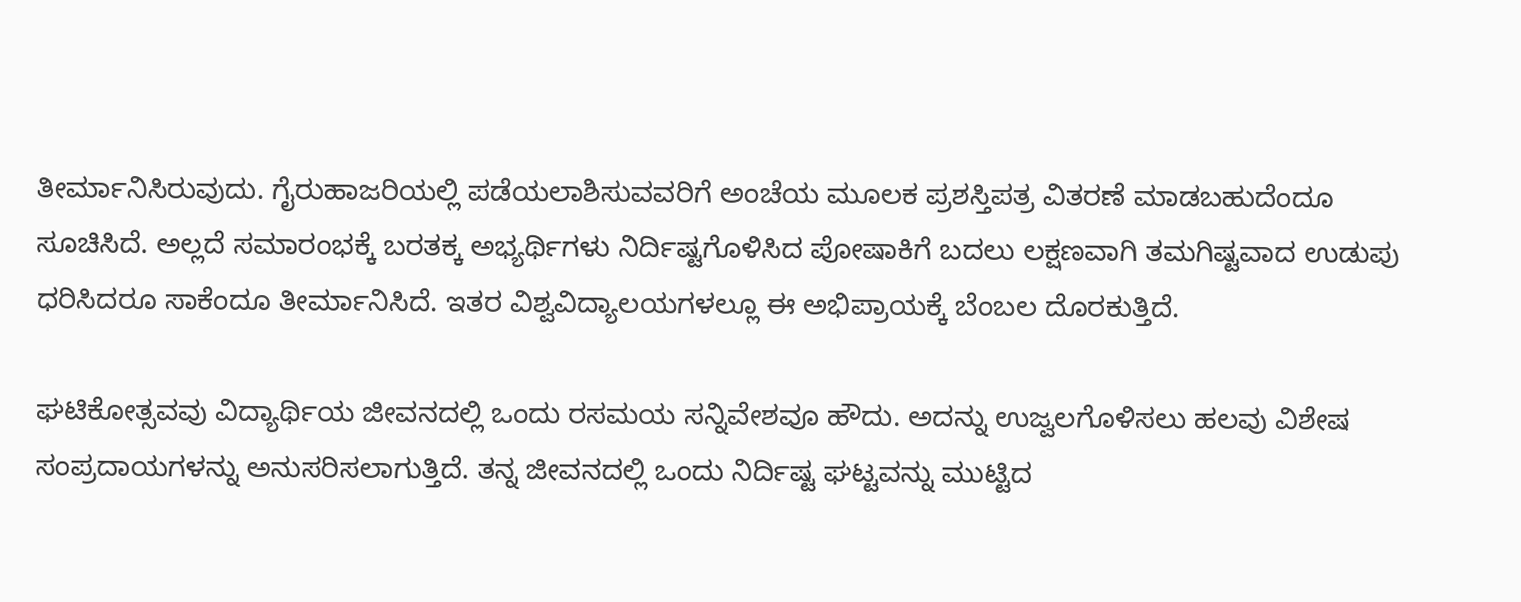ತೀರ್ಮಾನಿಸಿರುವುದು. ಗೈರುಹಾಜರಿಯಲ್ಲಿ ಪಡೆಯಲಾಶಿಸುವವರಿಗೆ ಅಂಚೆಯ ಮೂಲಕ ಪ್ರಶಸ್ತಿಪತ್ರ ವಿತರಣೆ ಮಾಡಬಹುದೆಂದೂ ಸೂಚಿಸಿದೆ. ಅಲ್ಲದೆ ಸಮಾರಂಭಕ್ಕೆ ಬರತಕ್ಕ ಅಭ್ಯರ್ಥಿಗಳು ನಿರ್ದಿಷ್ಟಗೊಳಿಸಿದ ಪೋಷಾಕಿಗೆ ಬದಲು ಲಕ್ಷಣವಾಗಿ ತಮಗಿಷ್ಟವಾದ ಉಡುಪು ಧರಿಸಿದರೂ ಸಾಕೆಂದೂ ತೀರ್ಮಾನಿಸಿದೆ. ಇತರ ವಿಶ್ವವಿದ್ಯಾಲಯಗಳಲ್ಲೂ ಈ ಅಭಿಪ್ರಾಯಕ್ಕೆ ಬೆಂಬಲ ದೊರಕುತ್ತಿದೆ.

ಘಟಿಕೋತ್ಸವವು ವಿದ್ಯಾರ್ಥಿಯ ಜೀವನದಲ್ಲಿ ಒಂದು ರಸಮಯ ಸನ್ನಿವೇಶವೂ ಹೌದು. ಅದನ್ನು ಉಜ್ವಲಗೊಳಿಸಲು ಹಲವು ವಿಶೇಷ ಸಂಪ್ರದಾಯಗಳನ್ನು ಅನುಸರಿಸಲಾಗುತ್ತಿದೆ. ತನ್ನ ಜೀವನದಲ್ಲಿ ಒಂದು ನಿರ್ದಿಷ್ಟ ಘಟ್ಟವನ್ನು ಮುಟ್ಟಿದ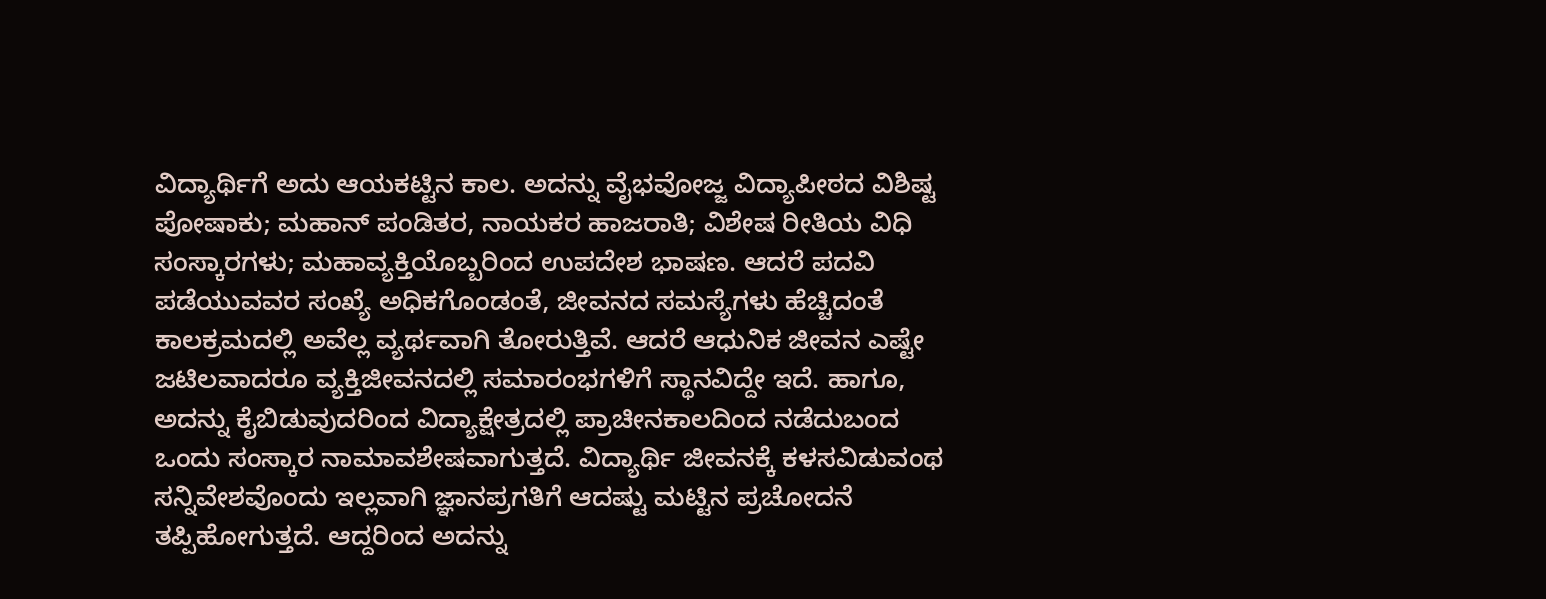ವಿದ್ಯಾರ್ಥಿಗೆ ಅದು ಆಯಕಟ್ಟಿನ ಕಾಲ. ಅದನ್ನು ವೈಭವೋಜ್ಜ ವಿದ್ಯಾಪೀಠದ ವಿಶಿಷ್ಟ ಪೋಷಾಕು; ಮಹಾನ್ ಪಂಡಿತರ, ನಾಯಕರ ಹಾಜರಾತಿ; ವಿಶೇಷ ರೀತಿಯ ವಿಧಿ ಸಂಸ್ಕಾರಗಳು; ಮಹಾವ್ಯಕ್ತಿಯೊಬ್ಬರಿಂದ ಉಪದೇಶ ಭಾಷಣ. ಆದರೆ ಪದವಿ ಪಡೆಯುವವರ ಸಂಖ್ಯೆ ಅಧಿಕಗೊಂಡಂತೆ, ಜೀವನದ ಸಮಸ್ಯೆಗಳು ಹೆಚ್ಚಿದಂತೆ ಕಾಲಕ್ರಮದಲ್ಲಿ ಅವೆಲ್ಲ ವ್ಯರ್ಥವಾಗಿ ತೋರುತ್ತಿವೆ. ಆದರೆ ಆಧುನಿಕ ಜೀವನ ಎಷ್ಟೇ ಜಟಿಲವಾದರೂ ವ್ಯಕ್ತಿಜೀವನದಲ್ಲಿ ಸಮಾರಂಭಗಳಿಗೆ ಸ್ಥಾನವಿದ್ದೇ ಇದೆ. ಹಾಗೂ, ಅದನ್ನು ಕೈಬಿಡುವುದರಿಂದ ವಿದ್ಯಾಕ್ಷೇತ್ರದಲ್ಲಿ ಪ್ರಾಚೀನಕಾಲದಿಂದ ನಡೆದುಬಂದ ಒಂದು ಸಂಸ್ಕಾರ ನಾಮಾವಶೇಷವಾಗುತ್ತದೆ. ವಿದ್ಯಾರ್ಥಿ ಜೀವನಕ್ಕೆ ಕಳಸವಿಡುವಂಥ ಸನ್ನಿವೇಶವೊಂದು ಇಲ್ಲವಾಗಿ ಜ್ಞಾನಪ್ರಗತಿಗೆ ಆದಷ್ಟು ಮಟ್ಟಿನ ಪ್ರಚೋದನೆ ತಪ್ಪಿಹೋಗುತ್ತದೆ. ಆದ್ದರಿಂದ ಅದನ್ನು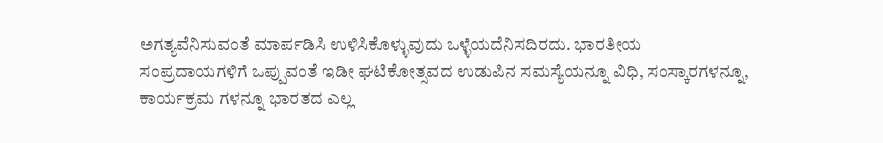ಅಗತ್ಯವೆನಿಸುವಂತೆ ಮಾರ್ಪಡಿಸಿ ಉಳಿಸಿಕೊಳ್ಳುವುದು ಒಳ್ಳೆಯದೆನಿಸದಿರದು. ಭಾರತೀಯ ಸಂಪ್ರದಾಯಗಳಿಗೆ ಒಪ್ಪುವಂತೆ ಇಡೀ ಘಟಿಕೋತ್ಸವದ ಉಡುಪಿನ ಸಮಸ್ಯೆಯನ್ನೂ ವಿಧಿ, ಸಂಸ್ಕಾರಗಳನ್ನೂ, ಕಾರ್ಯಕ್ರಮ ಗಳನ್ನೂ ಭಾರತದ ಎಲ್ಲ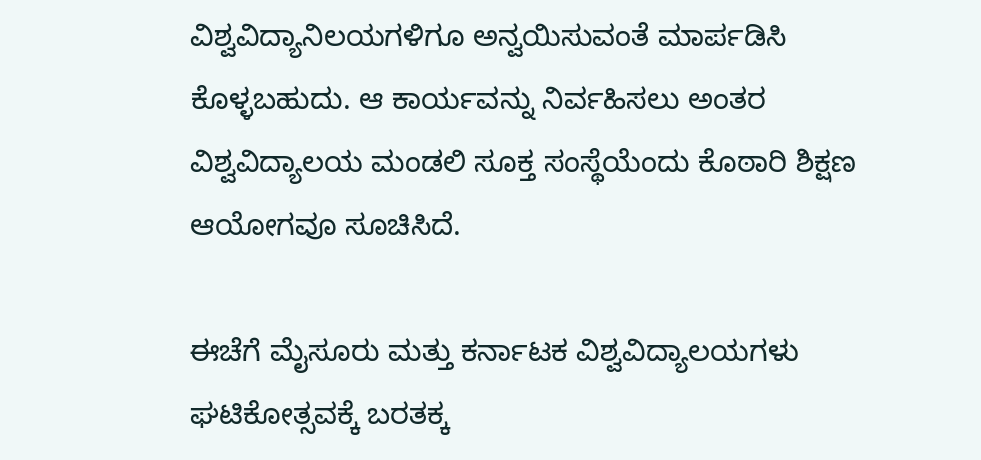ವಿಶ್ವವಿದ್ಯಾನಿಲಯಗಳಿಗೂ ಅನ್ವಯಿಸುವಂತೆ ಮಾರ್ಪಡಿಸಿ ಕೊಳ್ಳಬಹುದು. ಆ ಕಾರ್ಯವನ್ನು ನಿರ್ವಹಿಸಲು ಅಂತರ ವಿಶ್ವವಿದ್ಯಾಲಯ ಮಂಡಲಿ ಸೂಕ್ತ ಸಂಸ್ಥೆಯೆಂದು ಕೊಠಾರಿ ಶಿಕ್ಷಣ ಆಯೋಗವೂ ಸೂಚಿಸಿದೆ.

ಈಚೆಗೆ ಮೈಸೂರು ಮತ್ತು ಕರ್ನಾಟಕ ವಿಶ್ವವಿದ್ಯಾಲಯಗಳು ಘಟಿಕೋತ್ಸವಕ್ಕೆ ಬರತಕ್ಕ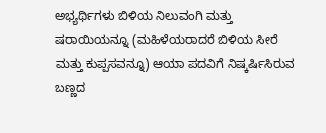ಅಭ್ಯರ್ಥಿಗಳು ಬಿಳಿಯ ನಿಲುವಂಗಿ ಮತ್ತು ಷರಾಯಿಯನ್ನೂ (ಮಹಿಳೆಯರಾದರೆ ಬಿಳಿಯ ಸೀರೆ ಮತ್ತು ಕುಪ್ಪಸವನ್ನೂ) ಆಯಾ ಪದವಿಗೆ ನಿಷ್ಕರ್ಷಿಸಿರುವ ಬಣ್ಣದ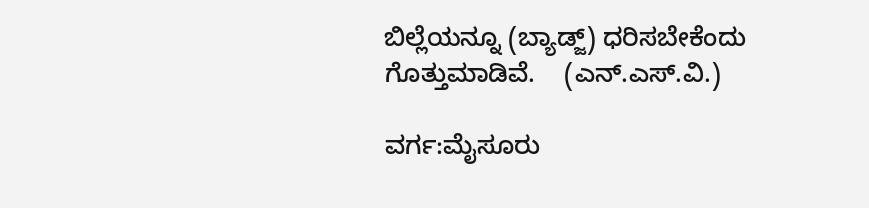ಬಿಲ್ಲೆಯನ್ನೂ (ಬ್ಯಾಡ್ಜ್) ಧರಿಸಬೇಕೆಂದು ಗೊತ್ತುಮಾಡಿವೆ.    (ಎನ್.ಎಸ್.ವಿ.)

ವರ್ಗ:ಮೈಸೂರು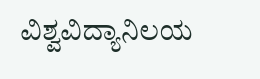ವಿಶ್ವವಿದ್ಯಾನಿಲಯ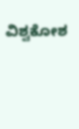ವಿಶ್ವಕೋಶ